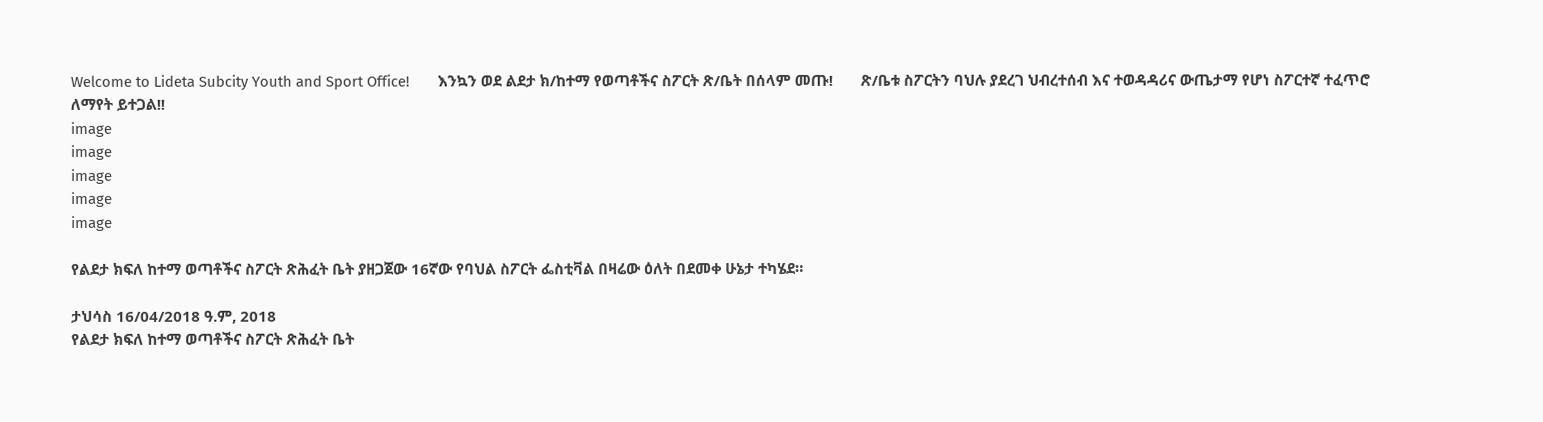Welcome to Lideta Subcity Youth and Sport Office!       እንኳን ወደ ልደታ ክ/ከተማ የወጣቶችና ስፖርት ጽ/ቤት በሰላም መጡ!       ጽ/ቤቱ ስፖርትን ባህሉ ያደረገ ህብረተሰብ እና ተወዳዳሪና ውጤታማ የሆነ ስፖርተኛ ተፈጥሮ ለማየት ይተጋል!!
image
image
image
image
image

የልደታ ክፍለ ከተማ ወጣቶችና ስፖርት ጽሕፈት ቤት ያዘጋጀው 16ኛው የባህል ስፖርት ፌስቲቫል በዛሬው ዕለት በደመቀ ሁኔታ ተካሄደ።

ታህሳስ 16/04/2018 ዓ.ም, 2018
የልደታ ክፍለ ከተማ ወጣቶችና ስፖርት ጽሕፈት ቤት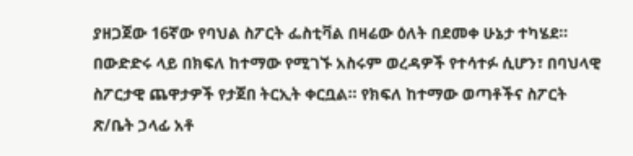ያዘጋጀው 16ኛው የባህል ስፖርት ፌስቲቫል በዛሬው ዕለት በደመቀ ሁኔታ ተካሄደ። በውድድሩ ላይ በክፍለ ከተማው የሚገኙ አስሩም ወረዳዎች የተሳተፉ ሲሆን፣ በባህላዊ ስፖርታዊ ጨዋታዎች የታጀበ ትርኢት ቀርቧል። የክፍለ ከተማው ወጣቶችና ስፖርት ጽ/ቤት ኃላፊ አቶ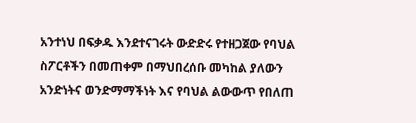አንተነህ በፍቃዱ እንደተናገሩት ውድድሩ የተዘጋጀው የባህል ስፖርቶችን በመጠቀም በማህበረሰቡ መካከል ያለውን አንድነትና ወንድማማችነት እና የባህል ልውውጥ የበለጠ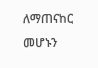ለማጠናከር መሆኑን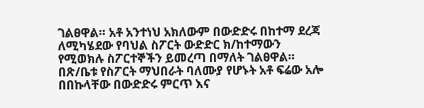ገልፀዋል። አቶ አንተነህ አክለውም በውድድሩ በከተማ ደረጃ ለሚካሄደው የባህል ስፖርት ውድድር ክ/ከተማውን የሚወክሉ ስፖርተኞችን ይመረጣ በማለት ገልፀዋል። በጽ/ቤቱ የስፖርት ማህበራት ባለሙያ የሆኑት አቶ ፍሬው አሎ በበኩላቸው በውድድሩ ምርጥ እና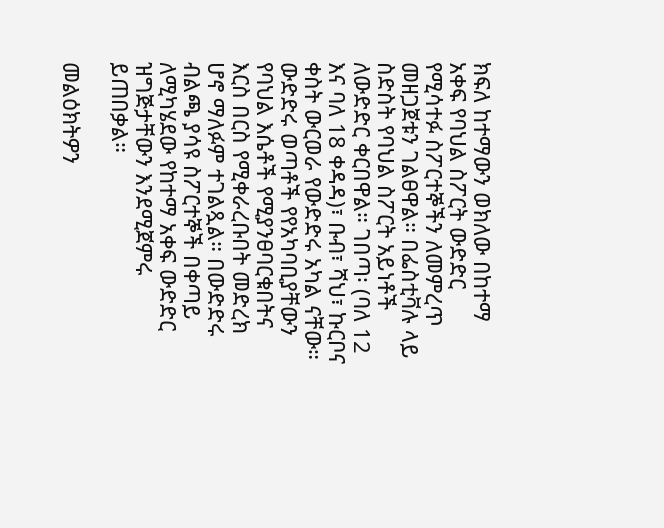ክፍለ ከተማውን ወክለው በከተማ አቀፍ የባህል ስፖርት ውድድር የሚሳተፉ ስፖርተኞችን ለመምረጥ መዘጋጀቱን ገልፀዋል። በፌስቲቫሉ ላይ ስድስት የባህል ስፖርት አይነቶች ለውድድር ቀርበዋል። ገበጣ፡ (ባለ 12 እና ባለ 18 ቀዳዳ)፣ ቡብ፣ ሻህ፣ ኩርቦና ቀስት ውርወራ የውድድሩ አካል ናቸው። ውድድሩ ወጣቶች የየአካባቢያቸውን የባህል እሴቶች የሚያንፀባርቁበትና እርስ በርስ የሚቀራረቡበት መድረክ ሆኖ ማለፉም ተገልጿል። በውድድሩ ብልጫ ያሳዩ ስፖርተኞች በቀጣይ ለሚካሄደው የከተማ አቀፍ ውድድር ዝግጅታቸውን እንደሚጀምሩ ይጠበቃል።

መልዕክትዎን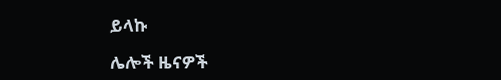ይላኩ

ሌሎች ዜናዎች